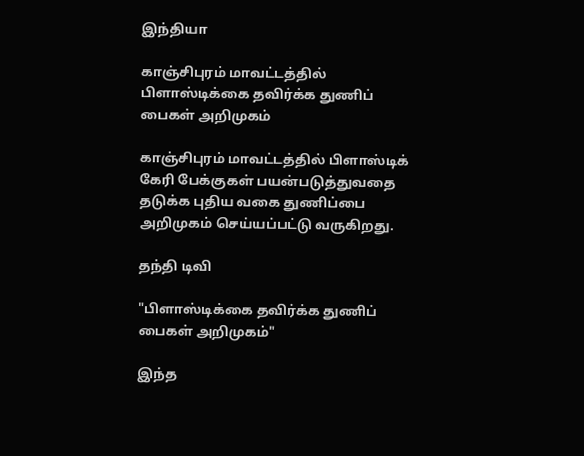இந்தியா

காஞ்சிபுரம் மாவட்டத்தில் பிளாஸ்டிக்கை தவிர்க்க துணிப் பைகள் அறிமுகம்

காஞ்சிபுரம் மாவட்டத்தில் பிளாஸ்டிக் கேரி பேக்குகள் பயன்படுத்துவதை தடுக்க புதிய வகை துணிப்பை அறிமுகம் செய்யப்பட்டு வருகிறது.

தந்தி டிவி

"பிளாஸ்டிக்கை தவிர்க்க துணிப் பைகள் அறிமுகம்"

இந்த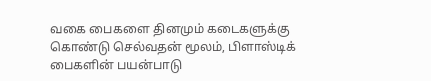வகை பைகளை தினமும் கடைகளுக்கு கொண்டு செல்வதன் மூலம், பிளாஸ்டிக் பைகளின் பயன்பாடு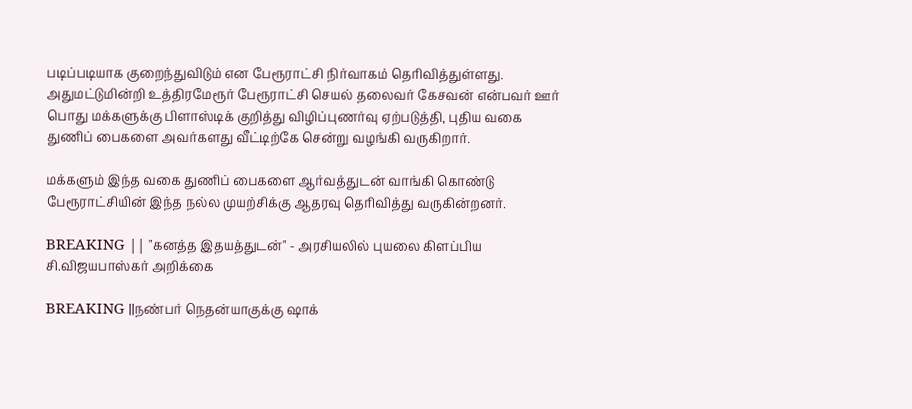படிப்படியாக குறைந்துவிடும் என பேரூராட்சி நிர்வாகம் தெரிவித்துள்ளது. அதுமட்டுமின்றி உத்திரமேரூர் பேரூராட்சி செயல் தலைவர் கேசவன் என்பவர் ஊர் பொது மக்களுக்கு பிளாஸ்டிக் குறித்து விழிப்புணர்வு ஏற்படுத்தி, புதிய வகை துணிப் பைகளை அவர்களது வீட்டிற்கே சென்று வழங்கி வருகிறார்.

மக்களும் இந்த வகை துணிப் பைகளை ஆர்வத்துடன் வாங்கி கொண்டு பேரூராட்சியின் இந்த நல்ல முயற்சிக்கு ஆதரவு தெரிவித்து வருகின்றனர்.

BREAKING || "கனத்த இதயத்துடன்" - அரசியலில் புயலை கிளப்பிய சி.விஜயபாஸ்கர் அறிக்கை

BREAKING ||நண்பர் நெதன்யாகுக்கு ஷாக்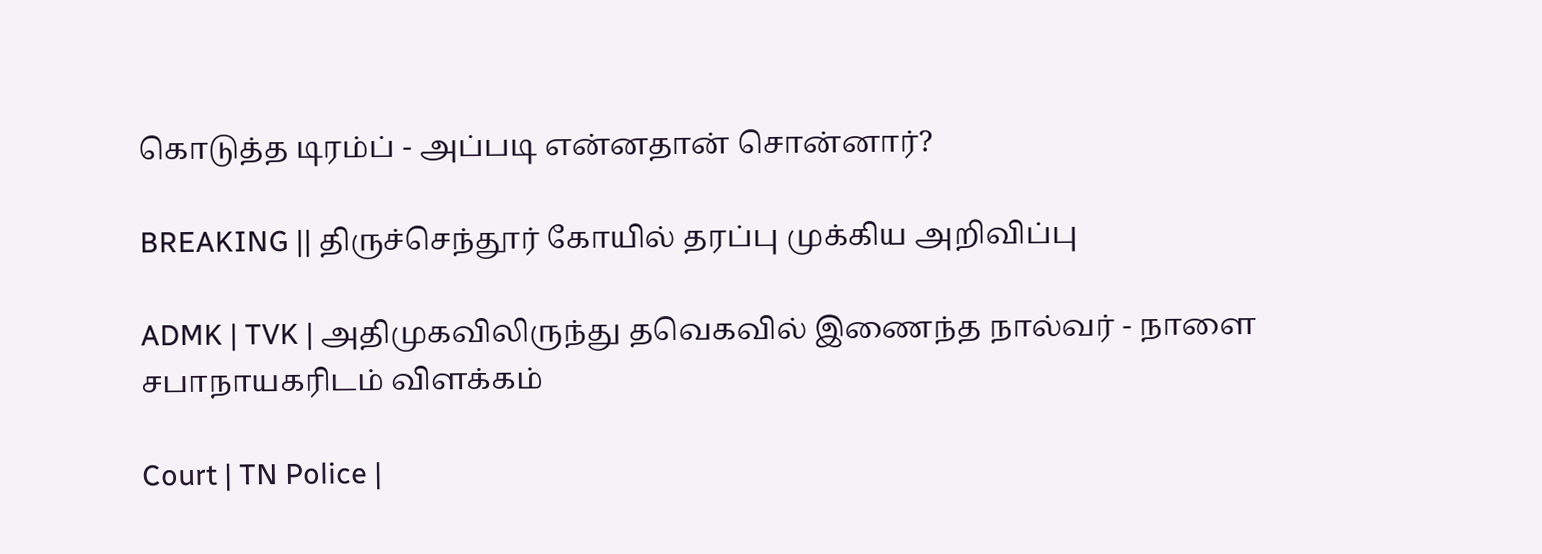கொடுத்த டிரம்ப் - அப்படி என்னதான் சொன்னார்?

BREAKING || திருச்செந்தூர் கோயில் தரப்பு முக்கிய அறிவிப்பு

ADMK | TVK | அதிமுகவிலிருந்து தவெகவில் இணைந்த நால்வர் - நாளை சபாநாயகரிடம் விளக்கம்

Court | TN Police |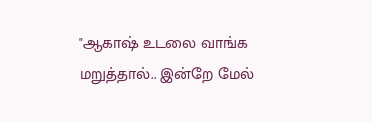"ஆகாஷ் உடலை வாங்க மறுத்தால்.. இன்றே மேல்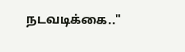நடவடிக்கை.."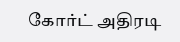கோர்ட் அதிரடி